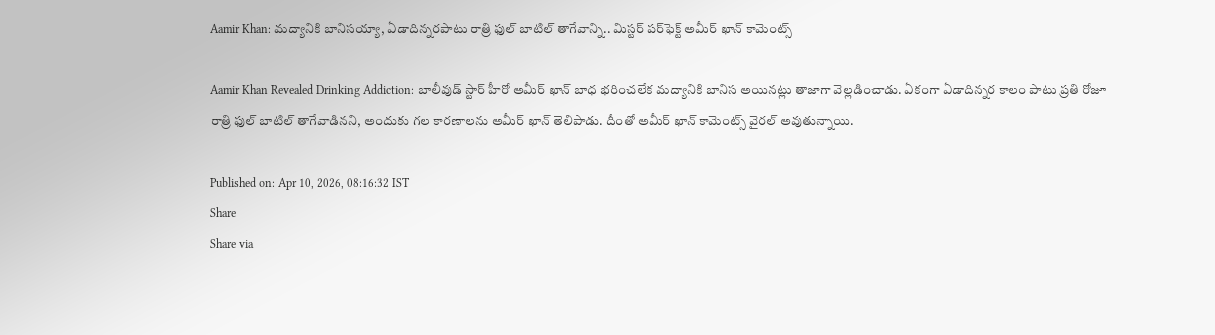Aamir Khan: మద్యానికి బానిసయ్యా, ఏడాదిన్నరపాటు రాత్రి ఫుల్ బాటిల్ తాగేవాన్ని.. మిస్టర్ పర్‌ఫెక్ట్ అమీర్ ఖాన్ కామెంట్స్

Aamir Khan Revealed Drinking Addiction: బాలీవుడ్ స్టార్ హీరో అమీర్ ఖాన్ బాధ భరించలేక మద్యానికి బానిస అయినట్లు తాజాగా వెల్లడించాడు. ఏకంగా ఏడాదిన్నర కాలం పాటు ప్రతి రోజూ రాత్రి ఫుల్ బాటిల్ తాగేవాడినని, అందుకు గల కారణాలను అమీర్ ఖాన్ తెలిపాడు. దీంతో అమీర్ ఖాన్ కామెంట్స్ వైరల్ అవుతున్నాయి.

Published on: Apr 10, 2026, 08:16:32 IST
Share
Share via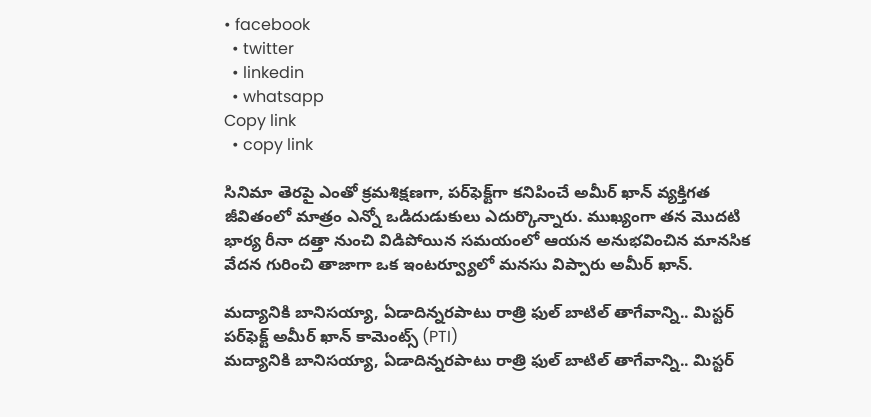• facebook
  • twitter
  • linkedin
  • whatsapp
Copy link
  • copy link

సినిమా తెరపై ఎంతో క్రమశిక్షణగా, పర్‌ఫెక్ట్‌గా కనిపించే అమీర్ ఖాన్ వ్యక్తిగత జీవితంలో మాత్రం ఎన్నో ఒడిదుడుకులు ఎదుర్కొన్నారు. ముఖ్యంగా తన మొదటి భార్య రీనా దత్తా నుంచి విడిపోయిన సమయంలో ఆయన అనుభవించిన మానసిక వేదన గురించి తాజాగా ఒక ఇంటర్వ్యూలో మనసు విప్పారు అమీర్ ఖాన్.

మద్యానికి బానిసయ్యా, ఏడాదిన్నరపాటు రాత్రి ఫుల్ బాటిల్ తాగేవాన్ని.. మిస్టర్ పర్‌ఫెక్ట్ అమీర్ ఖాన్ కామెంట్స్ (PTI)
మద్యానికి బానిసయ్యా, ఏడాదిన్నరపాటు రాత్రి ఫుల్ బాటిల్ తాగేవాన్ని.. మిస్టర్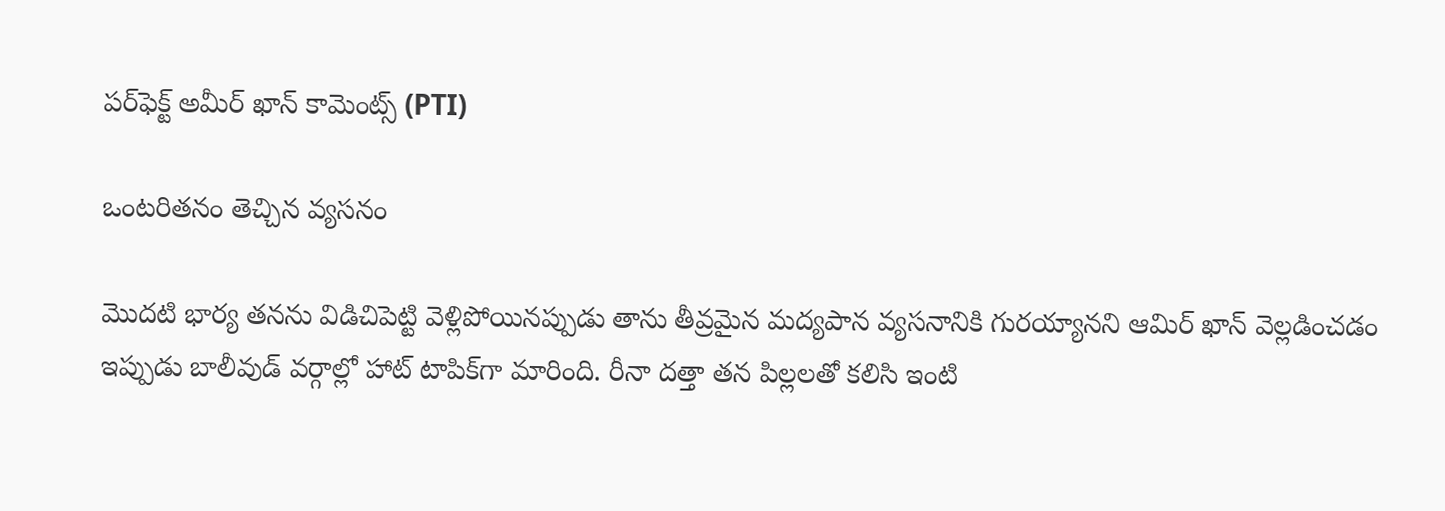పర్‌ఫెక్ట్ అమీర్ ఖాన్ కామెంట్స్ (PTI)

ఒంటరితనం తెచ్చిన వ్యసనం

మొదటి భార్య తనను విడిచిపెట్టి వెళ్లిపోయినప్పుడు తాను తీవ్రమైన మద్యపాన వ్యసనానికి గురయ్యానని ఆమిర్ ఖాన్ వెల్లడించడం ఇప్పుడు బాలీవుడ్ వర్గాల్లో హాట్ టాపిక్‌గా మారింది. రీనా దత్తా తన పిల్లలతో కలిసి ఇంటి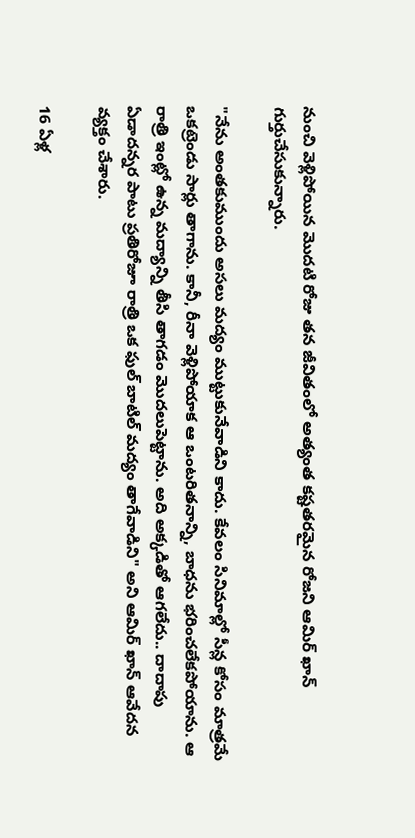నుంచి వెళ్లిపోయిన మొదటి రోజు తన జీవితంలో అత్యంత కష్టతరమైన రోజని ఆమిర్ ఖాన్ గుర్తుచేసుకున్నారు.

"నేను అంతకుముందు అసలు మద్యం ముట్టుకునేవాడిని కాదు. కేవలం సినిమాల్లో సీన్ల కోసం మాత్రమే ఒకట్రెండు సార్లు తాగాను. కానీ, రీనా వెళ్లిపోయాక ఆ ఒంటరితనాన్ని, బాధను భరించలేకపోయాను. ఆ రాత్రి ఇంట్లో ఉన్న మద్యాన్ని తీసి తాగడం మొదలుపెట్టాను. అది అక్కడితో ఆగలేదు.. దాదాపు ఏడాదన్నర పాటు ప్రతిరోజూ రాత్రి ఒక ఫుల్ బాటిల్ మద్యం తాగేవాడిని" అని ఆమిర్ ఖాన్ ఆవేదన వ్యక్తం చేశారు.

16 ఏళ్ల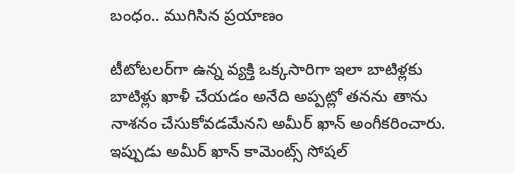బంధం.. ముగిసిన ప్రయాణం

టీటోటలర్‌గా ఉన్న వ్యక్తి ఒక్కసారిగా ఇలా బాటిళ్లకు బాటిళ్లు ఖాళీ చేయడం అనేది అప్పట్లో తనను తాను నాశనం చేసుకోవడమేనని అమీర్ ఖాన్ అంగీకరించారు. ఇప్పుడు అమీర్ ఖాన్ కామెంట్స్ సోషల్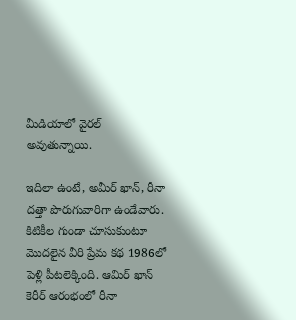మీడియాలో వైరల్ అవుతున్నాయి.

ఇదిలా ఉంటే, అమీర్ ఖాన్, రీనా దత్తా పొరుగువారిగా ఉండేవారు. కిటికీల గుండా చూసుకుంటూ మొదలైన వీరి ప్రేమ కథ 1986లో పెళ్లి పీటలెక్కింది. ఆమిర్ ఖాన్ కెరీర్ ఆరంభంలో రీనా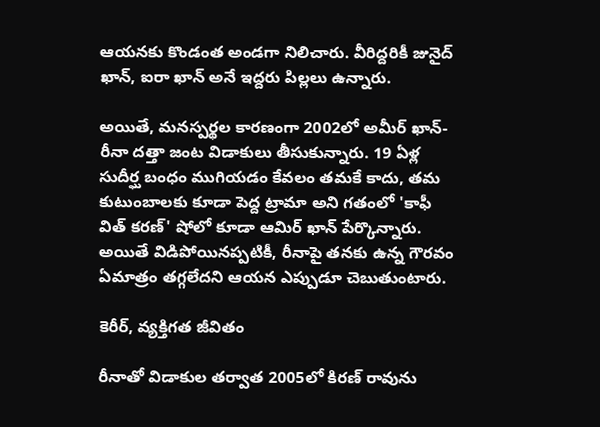ఆయనకు కొండంత అండగా నిలిచారు. వీరిద్దరికీ జునైద్ ఖాన్, ఐరా ఖాన్ అనే ఇద్దరు పిల్లలు ఉన్నారు.

అయితే, మనస్పర్థల కారణంగా 2002లో అమీర్ ఖాన్-రీనా దత్తా జంట విడాకులు తీసుకున్నారు. 19 ఏళ్ల సుదీర్ఘ బంధం ముగియడం కేవలం తమకే కాదు, తమ కుటుంబాలకు కూడా పెద్ద ట్రామా అని గతంలో 'కాఫీ విత్ కరణ్' షోలో కూడా ఆమిర్ ఖాన్ పేర్కొన్నారు. అయితే విడిపోయినప్పటికీ, రీనాపై తనకు ఉన్న గౌరవం ఏమాత్రం తగ్గలేదని ఆయన ఎప్పుడూ చెబుతుంటారు.

కెరీర్, వ్యక్తిగత జీవితం

రీనాతో విడాకుల తర్వాత 2005లో కిరణ్ రావును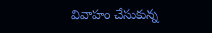వివాహం చేసుకున్న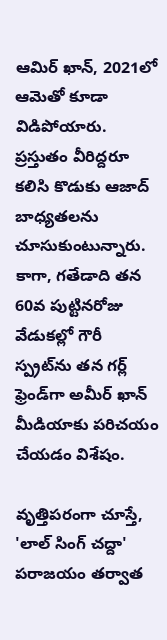ఆమిర్ ఖాన్, 2021లో ఆమెతో కూడా విడిపోయారు. ప్రస్తుతం వీరిద్దరూ కలిసి కొడుకు ఆజాద్ బాధ్యతలను చూసుకుంటున్నారు. కాగా, గతేడాది తన 60వ పుట్టినరోజు వేడుకల్లో గౌరీ స్ప్రట్‌ను తన గర్ల్ ఫ్రెండ్‌గా అమీర్ ఖాన్ మీడియాకు పరిచయం చేయడం విశేషం.

వృత్తిపరంగా చూస్తే, 'లాల్ సింగ్ చద్దా' పరాజయం తర్వాత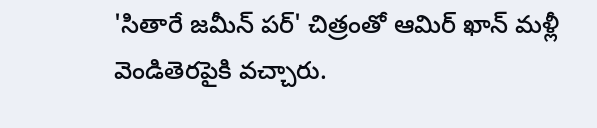'సితారే జమీన్ పర్' చిత్రంతో ఆమిర్ ఖాన్ మళ్లీ వెండితెరపైకి వచ్చారు.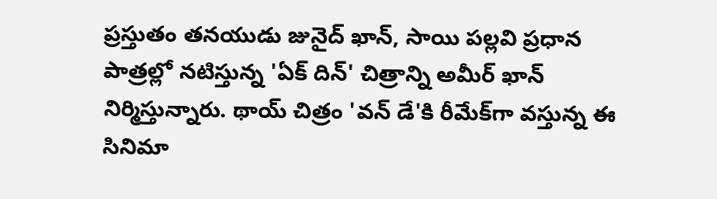ప్రస్తుతం తనయుడు జునైద్ ఖాన్, సాయి పల్లవి ప్రధాన పాత్రల్లో నటిస్తున్న 'ఏక్ దిన్' చిత్రాన్ని అమీర్ ఖాన్ నిర్మిస్తున్నారు. థాయ్ చిత్రం 'వన్ డే'కి రీమేక్‌గా వస్తున్న ఈ సినిమా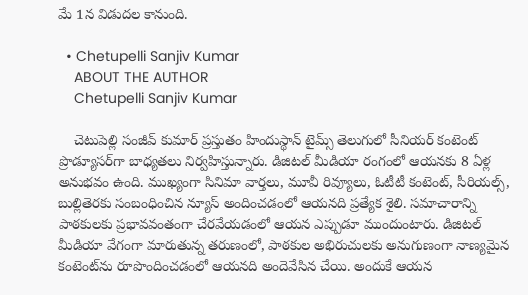మే 1న విడుదల కానుంది.

  • Chetupelli Sanjiv Kumar
    ABOUT THE AUTHOR
    Chetupelli Sanjiv Kumar

    చెటుపెల్లి సంజీవ్ కుమార్ ప్రస్తుతం హిందుస్థాన్ టైమ్స్ తెలుగులో సీనియర్ కంటెంట్ ప్రొడ్యూసర్‌గా బాధ్యతలు నిర్వహిస్తున్నారు. డిజిటల్ మీడియా రంగంలో ఆయనకు 8 ఏళ్ల అనుభవం ఉంది. ముఖ్యంగా సినిమా వార్తలు, మూవీ రివ్యూలు, ఓటీటీ కంటెంట్, సీరియల్స్, బుల్లితెరకు సంబంధించిన న్యూస్ అందించడంలో ఆయనది ప్రత్యేక శైలి. సమాచారాన్ని పాఠకులకు ప్రభావవంతంగా చేరవేయడంలో ఆయన ఎప్పుడూ ముందుంటారు. డిజిటల్ మీడియా వేగంగా మారుతున్న తరుణంలో, పాఠకుల అభిరుచులకు అనుగుణంగా నాణ్యమైన కంటెంట్‌ను రూపొందించడంలో ఆయనది అందెవేసిన చేయి. అందుకే ఆయన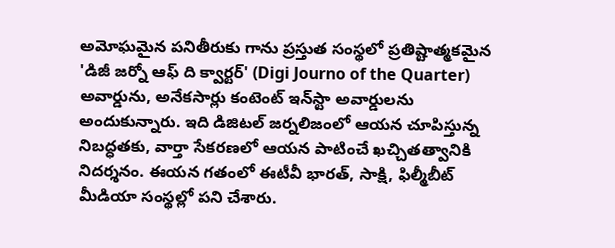అమోఘమైన పనితీరుకు గాను ప్రస్తుత సంస్థలో ప్రతిష్టాత్మకమైన 'డిజీ జర్నో ఆఫ్ ది క్వార్టర్' (Digi Journo of the Quarter) అవార్డును, అనేకసార్లు కంటెంట్ ఇన్‌స్టా అవార్డులను అందుకున్నారు. ఇది డిజిటల్ జర్నలిజంలో ఆయన చూపిస్తున్న నిబద్ధతకు, వార్తా సేకరణలో ఆయన పాటించే ఖచ్చితత్వానికి నిదర్శనం. ఈయన గతంలో ఈటీవీ భారత్, సాక్షి, ఫిల్మీబీట్ మీడియా సంస్థల్లో పని చేశారు.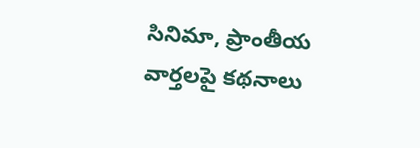సినిమా, ప్రాంతీయ వార్తలపై కథనాలు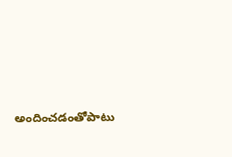అందించడంతోపాటు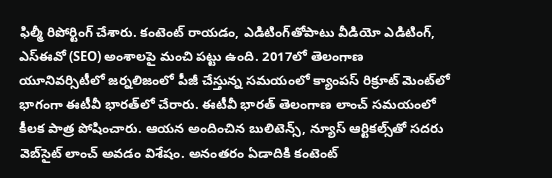ఫిల్మీ రిపోర్టింగ్ చేశారు. కంటెంట్ రాయడం, ఎడిటింగ్‌తోపాటు వీడియో ఎడిటింగ్, ఎస్‌ఈవో (SEO) అంశాలపై మంచి పట్టు ఉంది. 2017లో తెలంగాణ యూనివర్సిటీలో జర్నలిజంలో పీజీ చేస్తున్న సమయంలో క్యాంపస్ రిక్రూట్ మెంట్‌లో భాగంగా ఈటీవీ భారత్‌లో చేరారు. ఈటీవీ భారత్ తెలంగాణ లాంచ్ సమయంలో కీలక పాత్ర పోషించారు. ఆయన అందించిన బులిటెన్స్, న్యూస్ ఆర్టికల్స్‌తో సదరు వెబ్‌సైట్ లాంచ్ అవడం విశేషం. అనంతరం ఏడాదికి కంటెంట్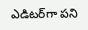ఎడిటర్‌గా పని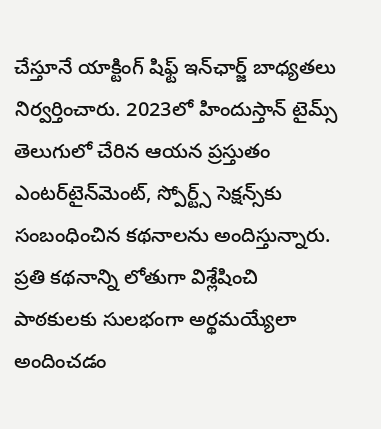చేస్తూనే యాక్టింగ్ షిఫ్ట్ ఇన్‌ఛార్జ్ బాధ్యతలు నిర్వర్తించారు. 2023లో హిందుస్తాన్ టైమ్స్ తెలుగులో చేరిన ఆయన ప్రస్తుతం ఎంటర్‌టైన్‌మెంట్, స్పోర్ట్స్ సెక్షన్స్‌కు సంబంధించిన కథనాలను అందిస్తున్నారు. ప్రతి కథనాన్ని లోతుగా విశ్లేషించి పాఠకులకు సులభంగా అర్థమయ్యేలా అందించడం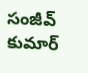సంజీవ్ కుమార్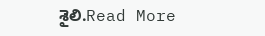శైలి.Read More